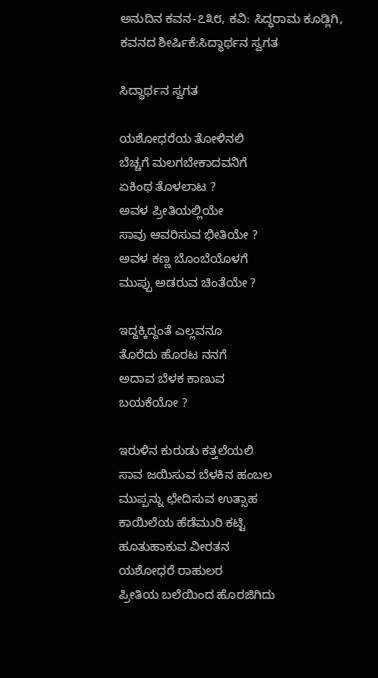ಅನುದಿನ ಕವನ-೭೩೮, ಕವಿ: ಸಿದ್ಧರಾಮ ಕೂಡ್ಲಿಗಿ, ಕವನದ ಶೀರ್ಷಿಕೆ:ಸಿದ್ಧಾರ್ಥನ ಸ್ವಗತ

ಸಿದ್ಧಾರ್ಥನ ಸ್ವಗತ

ಯಶೋಧರೆಯ ತೋಳಿನಲಿ
ಬೆಚ್ಚಗೆ ಮಲಗಬೇಕಾದವನಿಗೆ
ಏಕಿಂಥ ತೊಳಲಾಟ ?
ಅವಳ ಪ್ರೀತಿಯಲ್ಲಿಯೇ
ಸಾವು ಆವರಿಸುವ ಭೀತಿಯೇ ?
ಅವಳ ಕಣ್ಣ ಬೊಂಬೆಯೊಳಗೆ
ಮುಪ್ಪು ಅಡರುವ ಚಿಂತೆಯೇ ?

ಇದ್ದಕ್ಕಿದ್ದಂತೆ ಎಲ್ಲವನೂ
ತೊರೆದು ಹೊರಟ ನನಗೆ
ಅದಾವ ಬೆಳಕ ಕಾಣುವ
ಬಯಕೆಯೋ ?

ಇರುಳಿನ ಕುರುಡು ಕತ್ತಲೆಯಲಿ
ಸಾವ ಜಯಿಸುವ ಬೆಳಕಿನ ಹಂಬಲ
ಮುಪ್ಪನ್ನು ಛೇದಿಸುವ ಉತ್ಸಾಹ
ಕಾಯಿಲೆಯ ಹೆಡೆಮುರಿ ಕಟ್ಟಿ
ಹೂತುಹಾಕುವ ವೀರತನ
ಯಶೋಧರೆ ರಾಹುಲರ
ಪ್ರೀತಿಯ ಬಲೆಯಿಂದ ಹೊರಜಿಗಿದು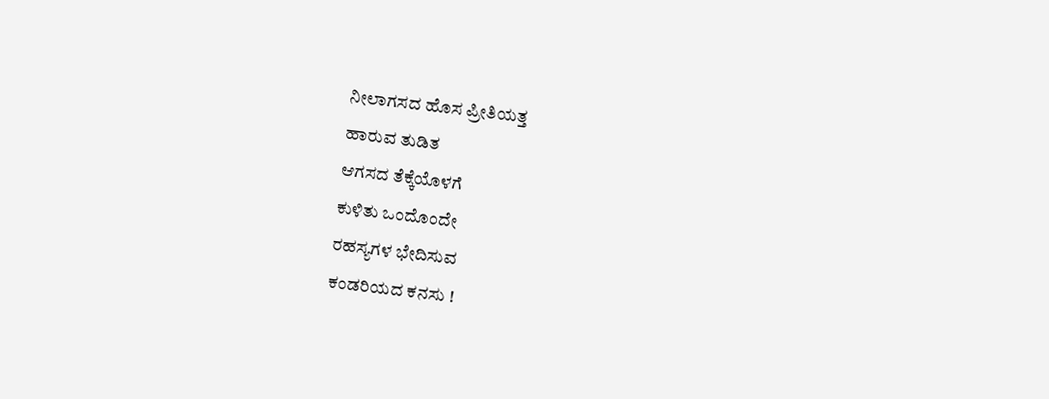ನೀಲಾಗಸದ ಹೊಸ ಪ್ರೀತಿಯತ್ತ
ಹಾರುವ ತುಡಿತ
ಆಗಸದ ತೆಕ್ಕೆಯೊಳಗೆ
ಕುಳಿತು ಒಂದೊಂದೇ
ರಹಸ್ಯಗಳ ಭೇದಿಸುವ
ಕಂಡರಿಯದ ಕನಸು !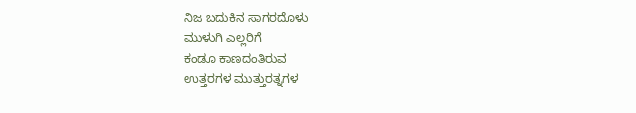ನಿಜ ಬದುಕಿನ ಸಾಗರದೊಳು
ಮುಳುಗಿ ಎಲ್ಲರಿಗೆ
ಕಂಡೂ ಕಾಣದಂತಿರುವ
ಉತ್ತರಗಳ ಮುತ್ತುರತ್ನಗಳ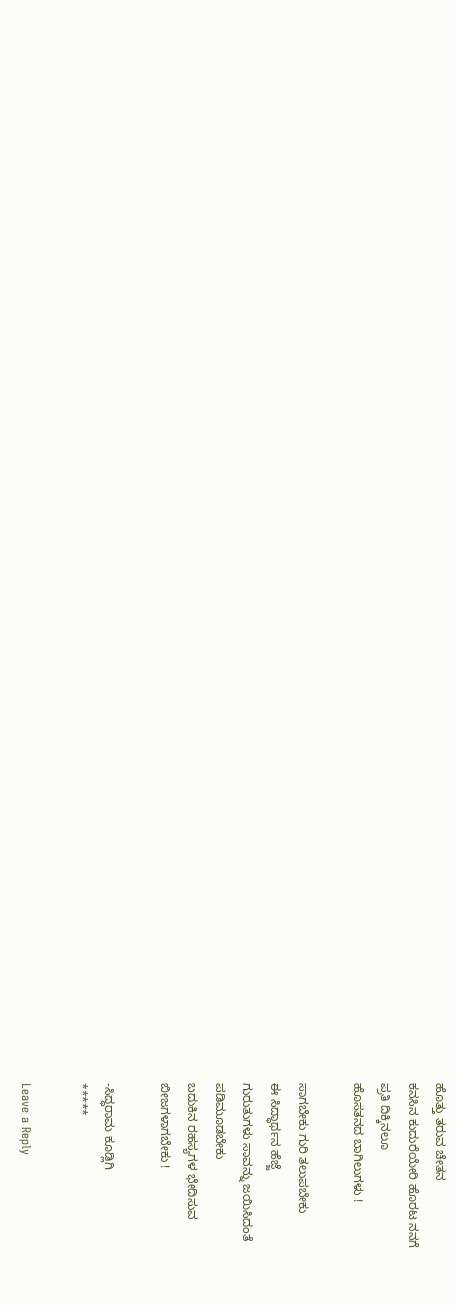ಹೊತ್ತು ತರುವ ಚೇತನ
ಕನಸಿನ ಕುದುರೆಯೇರಿ ಹೊರಟ ನನಗೆ
ಪ್ರತಿ ದಿಕ್ಕಿನಲೂ
ಹೊಸತನದ ಬಾಗಿಲುಗಳು !

ಸಾಗಬೇಕು ಗುರಿ ತಲುಪಬೇಕು
ಈ ಸಿದ್ಧಾರ್ಥನ ಹೆಜ್ಜೆ
ಗುರುತುಗಳು ಸಾವನ್ನು ಜಯಿಸಿದಂತೆ
ಪಡಿಮೂಡಬೇಕು
ಬದುಕಿನ ರಹಸ್ಯಗಳ ಭೇದಿಸುವ
ಬೀಜಗಳಾಗಬೇಕು !

-ಸಿದ್ಧರಾಮ ಕೂಡ್ಲಿಗಿ
*****

Leave a Reply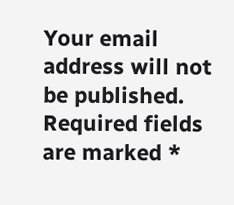Your email address will not be published. Required fields are marked *